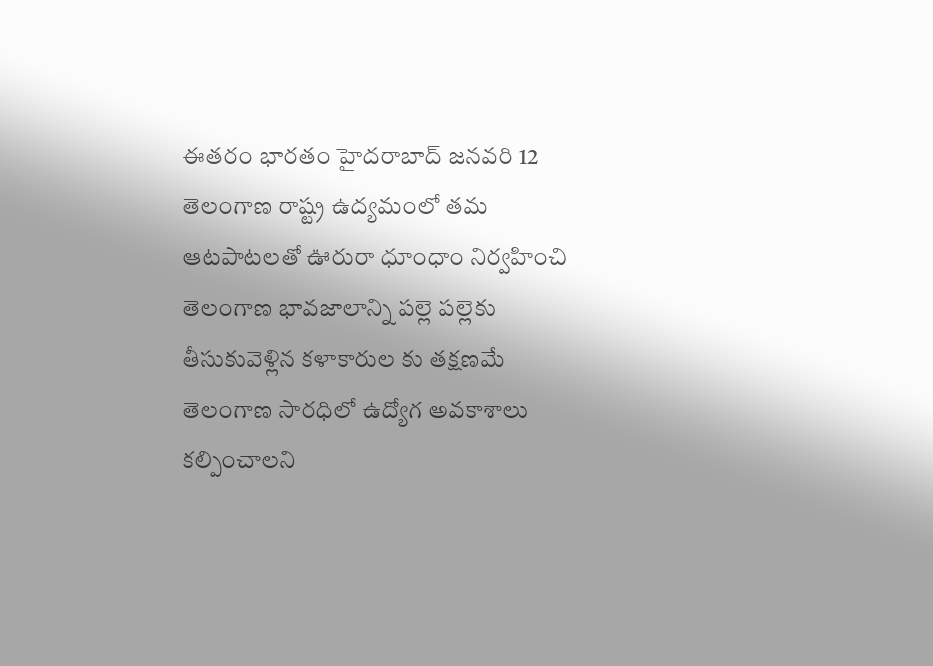ఈతరం భారతం హైదరాబాద్ జనవరి 12
తెలంగాణ రాష్ట్ర ఉద్యమంలో తమ ఆటపాటలతో ఊరురా ధూంధాం నిర్వహించి తెలంగాణ భావజాలాన్ని పల్లె పల్లెకు తీసుకువెళ్లిన కళాకారుల కు తక్షణమే తెలంగాణ సారధిలో ఉద్యోగ అవకాశాలు కల్పించాలని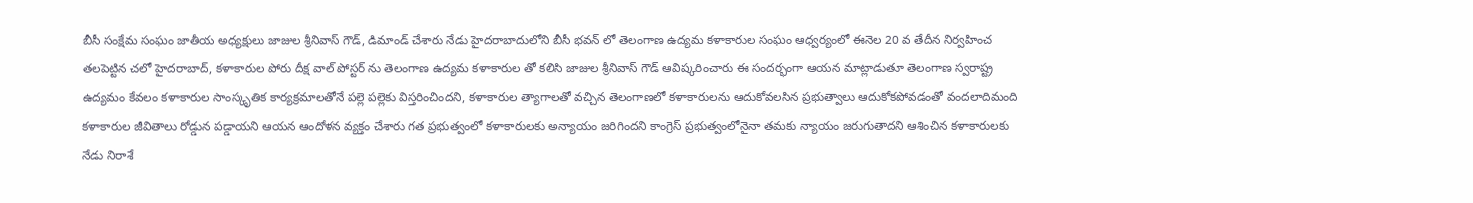బీసీ సంక్షేమ సంఘం జాతీయ అధ్యక్షులు జాజుల శ్రీనివాస్ గౌడ్, డిమాండ్ చేశారు నేడు హైదరాబాదులోని బీసీ భవన్ లో తెలంగాణ ఉద్యమ కళాకారుల సంఘం ఆధ్వర్యంలో ఈనెల 20 వ తేదీన నిర్వహించ తలపెట్టిన చలో హైదరాబాద్, కళాకారుల పోరు దీక్ష వాల్ పోస్టర్ ను తెలంగాణ ఉద్యమ కళాకారుల తో కలిసి జాజుల శ్రీనివాస్ గౌడ్ ఆవిష్కరించారు ఈ సందర్భంగా ఆయన మాట్లాడుతూ తెలంగాణ స్వరాష్ట్ర ఉద్యమం కేవలం కళాకారుల సాంస్కృతిక కార్యక్రమాలతోనే పల్లె పల్లెకు విస్తరించిందని, కళాకారుల త్యాగాలతో వచ్చిన తెలంగాణలో కళాకారులను ఆదుకోవలసిన ప్రభుత్వాలు ఆదుకోకపోవడంతో వందలాదిమంది కళాకారుల జీవితాలు రోడ్డున పడ్డాయని ఆయన ఆందోళన వ్యక్తం చేశారు గత ప్రభుత్వంలో కళాకారులకు అన్యాయం జరిగిందని కాంగ్రెస్ ప్రభుత్వంలోనైనా తమకు న్యాయం జరుగుతాదని ఆశించిన కళాకారులకు నేడు నిరాశే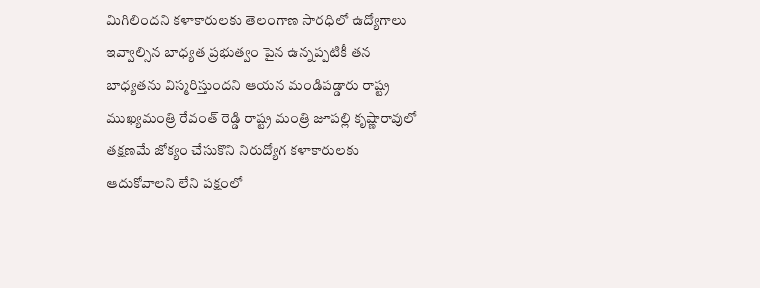మిగిలిందని కళాకారులకు తెలంగాణ సారధిలో ఉద్యోగాలు ఇవ్వాల్సిన బాధ్యత ప్రభుత్వం పైన ఉన్నప్పటికీ తన బాధ్యతను విస్మరిస్తుందని ఆయన మండిపడ్డారు రాష్ట్ర ముఖ్యమంత్రి రేవంత్ రెడ్డి రాష్ట్ర మంత్రి జూపల్లి కృష్ణారావులో తక్షణమే జోక్యం చేసుకొని నిరుద్యోగ కళాకారులకు ఆదుకోవాలని లేని పక్షంలో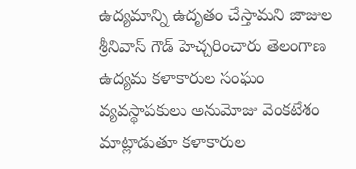ఉద్యమాన్ని ఉదృతం చేస్తామని జాజుల శ్రీనివాస్ గౌడ్ హెచ్చరించారు తెలంగాణ ఉద్యమ కళాకారుల సంఘం వ్యవస్థాపకులు అనుమోజు వెంకటేశం మాట్లాడుతూ కళాకారుల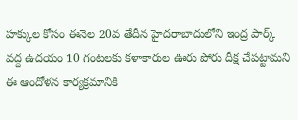హక్కుల కోసం ఈనెల 20వ తేదీన హైదరాబాదులోని ఇంద్ర పార్క్ వద్ద ఉదయం 10 గంటలకు కళాకారుల ఊరు పోరు దీక్ష చేపట్టామని ఈ ఆందోళన కార్యక్రమానికి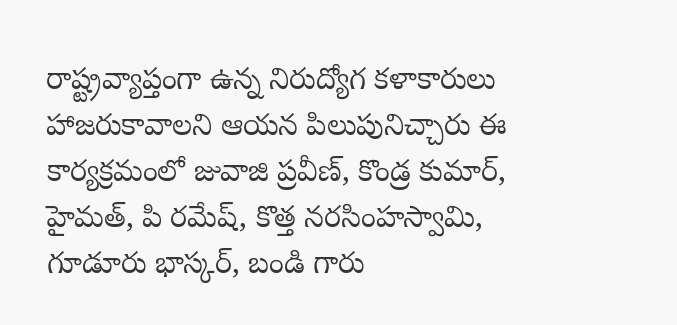రాష్ట్రవ్యాప్తంగా ఉన్న నిరుద్యోగ కళాకారులు హాజరుకావాలని ఆయన పిలుపునిచ్చారు ఈ కార్యక్రమంలో జువాజి ప్రవీణ్, కొండ్ర కుమార్, హైమత్, పి రమేష్, కొత్త నరసింహస్వామి, గూడూరు భాస్కర్, బండి గారు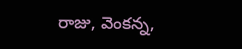రాజు, వెంకన్న,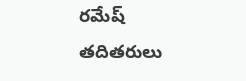రమేష్ తదితరులు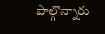పాల్గొన్నారు